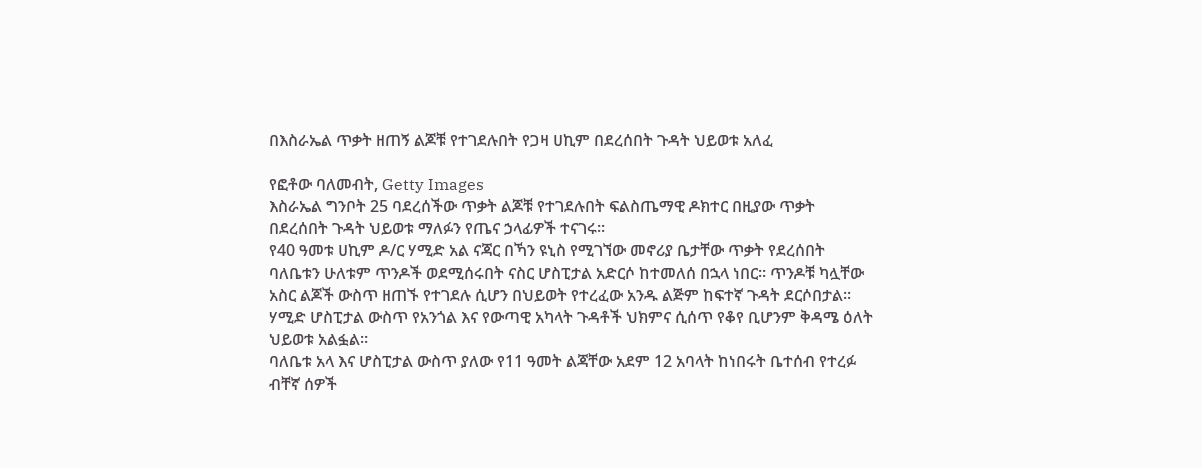በእስራኤል ጥቃት ዘጠኝ ልጆቹ የተገደሉበት የጋዛ ሀኪም በደረሰበት ጉዳት ህይወቱ አለፈ

የፎቶው ባለመብት, Getty Images
እስራኤል ግንቦት 25 ባደረሰችው ጥቃት ልጆቹ የተገደሉበት ፍልስጤማዊ ዶክተር በዚያው ጥቃት በደረሰበት ጉዳት ህይወቱ ማለፉን የጤና ኃላፊዎች ተናገሩ።
የ40 ዓመቱ ሀኪም ዶ/ር ሃሚድ አል ናጃር በኻን ዩኒስ የሚገኘው መኖሪያ ቤታቸው ጥቃት የደረሰበት ባለቤቱን ሁለቱም ጥንዶች ወደሚሰሩበት ናስር ሆስፒታል አድርሶ ከተመለሰ በኋላ ነበር። ጥንዶቹ ካሏቸው አስር ልጆች ውስጥ ዘጠኙ የተገደሉ ሲሆን በህይወት የተረፈው አንዱ ልጅም ከፍተኛ ጉዳት ደርሶበታል።
ሃሚድ ሆስፒታል ውስጥ የአንጎል እና የውጣዊ አካላት ጉዳቶች ህክምና ሲሰጥ የቆየ ቢሆንም ቅዳሜ ዕለት ህይወቱ አልፏል።
ባለቤቱ አላ እና ሆስፒታል ውስጥ ያለው የ11 ዓመት ልጃቸው አደም 12 አባላት ከነበሩት ቤተሰብ የተረፉ ብቸኛ ሰዎች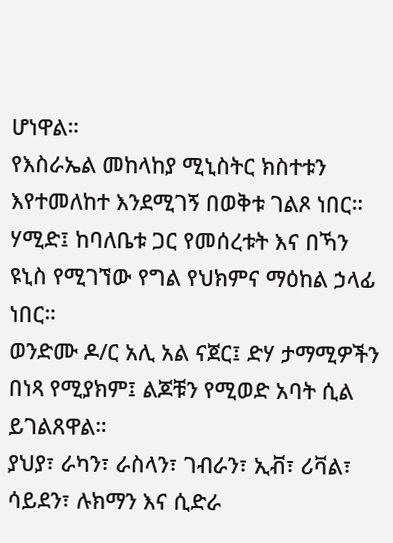ሆነዋል።
የእስራኤል መከላከያ ሚኒስትር ክስተቱን እየተመለከተ እንደሚገኝ በወቅቱ ገልጾ ነበር።
ሃሚድ፤ ከባለቤቱ ጋር የመሰረቱት እና በኻን ዩኒስ የሚገኘው የግል የህክምና ማዕከል ኃላፊ ነበር።
ወንድሙ ዶ/ር አሊ አል ናጀር፤ ድሃ ታማሚዎችን በነጻ የሚያክም፤ ልጆቹን የሚወድ አባት ሲል ይገልጸዋል።
ያህያ፣ ራካን፣ ራስላን፣ ገብራን፣ ኢቭ፣ ሪቫል፣ ሳይደን፣ ሉክማን እና ሲድራ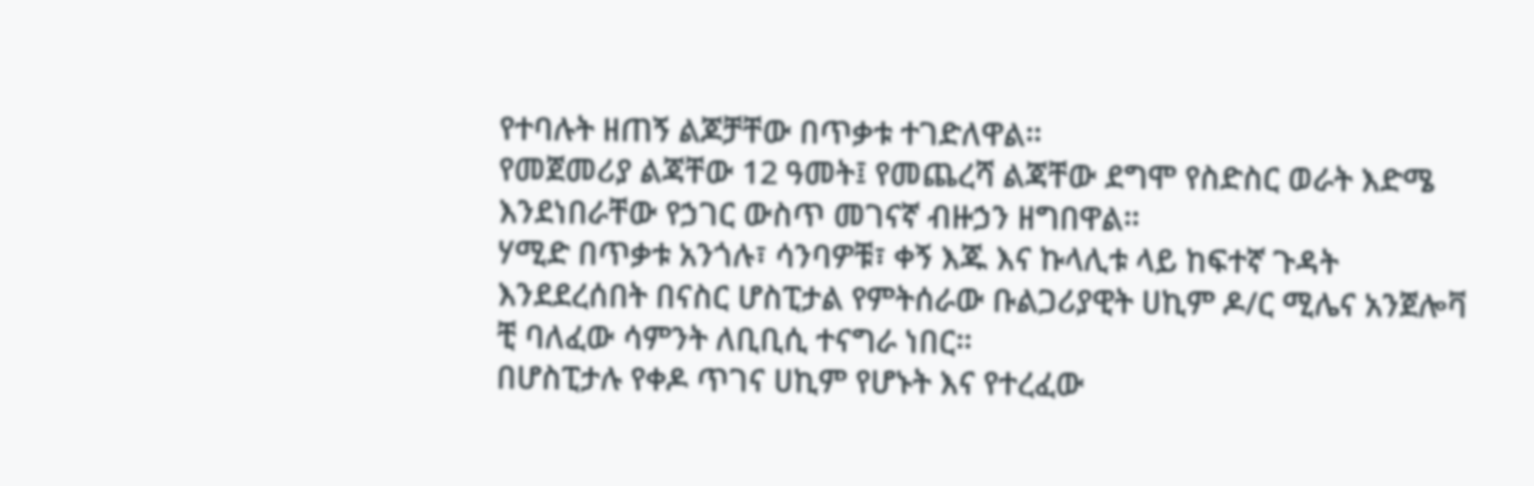የተባሉት ዘጠኝ ልጆቻቸው በጥቃቱ ተገድለዋል።
የመጀመሪያ ልጃቸው 12 ዓመት፤ የመጨረሻ ልጃቸው ደግሞ የስድስር ወራት እድሜ እንደነበራቸው የኃገር ውስጥ መገናኛ ብዙኃን ዘግበዋል።
ሃሚድ በጥቃቱ አንጎሉ፣ ሳንባዎቹ፣ ቀኝ እጁ እና ኩላሊቱ ላይ ከፍተኛ ጉዳት እንደደረሰበት በናስር ሆስፒታል የምትሰራው ቡልጋሪያዊት ሀኪም ዶ/ር ሚሌና አንጀሎቫ ቺ ባለፈው ሳምንት ለቢቢሲ ተናግራ ነበር።
በሆስፒታሉ የቀዶ ጥገና ሀኪም የሆኑት እና የተረፈው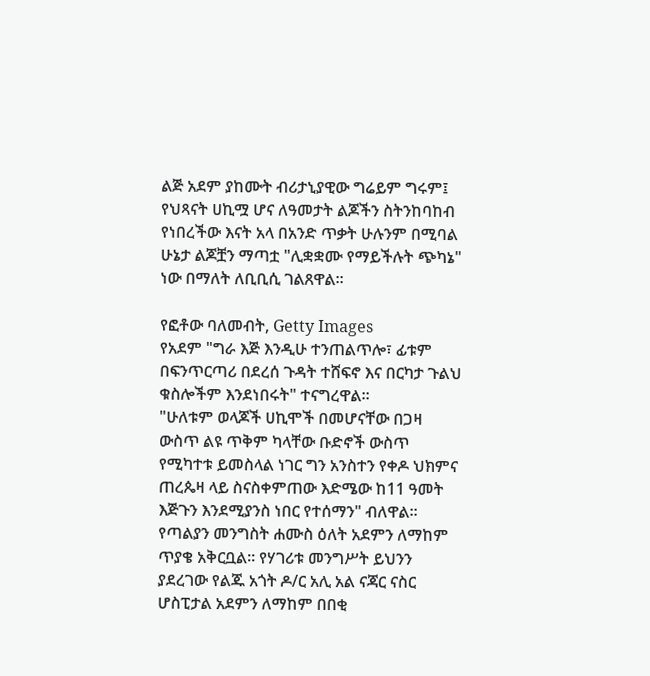ልጅ አደም ያከሙት ብሪታኒያዊው ግሬይም ግሩም፤ የህጻናት ሀኪሟ ሆና ለዓመታት ልጆችን ስትንከባከብ የነበረችው እናት አላ በአንድ ጥቃት ሁሉንም በሚባል ሁኔታ ልጆቿን ማጣቷ "ሊቋቋሙ የማይችሉት ጭካኔ" ነው በማለት ለቢቢሲ ገልጸዋል።

የፎቶው ባለመብት, Getty Images
የአደም "ግራ እጅ እንዲሁ ተንጠልጥሎ፣ ፊቱም በፍንጥርጣሪ በደረሰ ጉዳት ተሸፍኖ እና በርካታ ጉልህ ቁስሎችም እንደነበሩት" ተናግረዋል።
"ሁለቱም ወላጆች ሀኪሞች በመሆናቸው በጋዛ ውስጥ ልዩ ጥቅም ካላቸው ቡድኖች ውስጥ የሚካተቱ ይመስላል ነገር ግን አንስተን የቀዶ ህክምና ጠረጴዛ ላይ ስናስቀምጠው እድሜው ከ11 ዓመት እጅጉን እንደሚያንስ ነበር የተሰማን" ብለዋል።
የጣልያን መንግስት ሐሙስ ዕለት አደምን ለማከም ጥያቄ አቅርቧል። የሃገሪቱ መንግሥት ይህንን ያደረገው የልጁ አጎት ዶ/ር አሊ አል ናጃር ናስር ሆስፒታል አደምን ለማከም በበቂ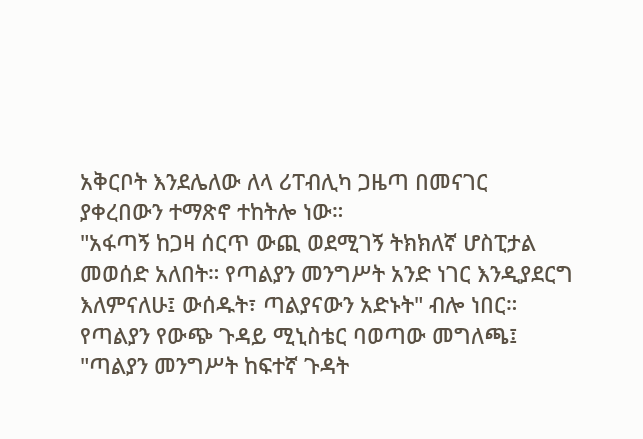አቅርቦት እንደሌለው ለላ ሪፐብሊካ ጋዜጣ በመናገር ያቀረበውን ተማጽኖ ተከትሎ ነው።
"አፋጣኝ ከጋዛ ሰርጥ ውጪ ወደሚገኝ ትክክለኛ ሆስፒታል መወሰድ አለበት። የጣልያን መንግሥት አንድ ነገር እንዲያደርግ እለምናለሁ፤ ውሰዱት፣ ጣልያናውን አድኑት" ብሎ ነበር።
የጣልያን የውጭ ጉዳይ ሚኒስቴር ባወጣው መግለጫ፤ "ጣልያን መንግሥት ከፍተኛ ጉዳት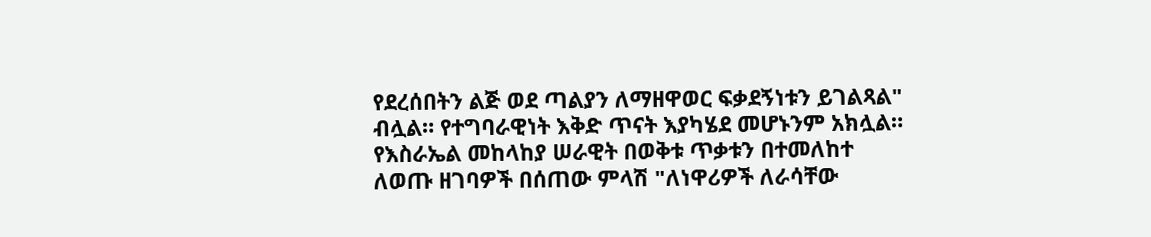የደረሰበትን ልጅ ወደ ጣልያን ለማዘዋወር ፍቃደኝነቱን ይገልጻል" ብሏል። የተግባራዊነት እቅድ ጥናት እያካሄደ መሆኑንም አክሏል።
የእስራኤል መከላከያ ሠራዊት በወቅቱ ጥቃቱን በተመለከተ ለወጡ ዘገባዎች በሰጠው ምላሽ "ለነዋሪዎች ለራሳቸው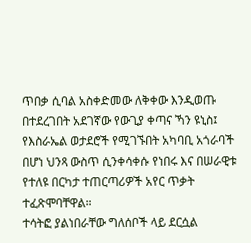ጥበቃ ሲባል አስቀድመው ለቅቀው እንዲወጡ በተደረገበት አደገኛው የውጊያ ቀጣና ኻን ዩኒስ፤ የእስራኤል ወታደሮች የሚገኙበት አካባቢ አጎራባች በሆነ ህንጻ ውስጥ ሲንቀሳቀሱ የነበሩ እና በሠራዊቱ የተለዩ በርካታ ተጠርጣሪዎች አየር ጥቃት ተፈጽሞባቸዋል።
ተሳትፎ ያልነበራቸው ግለሰቦች ላይ ደርሷል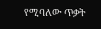የሚባለው ጥቃት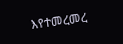እየተመረመረ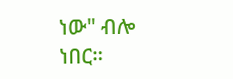ነው" ብሎ ነበር።